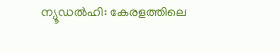ന്യൂഡൽഹി: കേരളത്തിലെ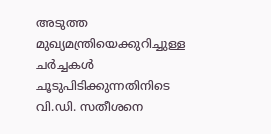അടുത്ത മുഖ്യമന്ത്രിയെക്കുറിച്ചുള്ള ചർച്ചകൾ ചൂടുപിടിക്കുന്നതിനിടെ വി.ഡി. സതീശനെ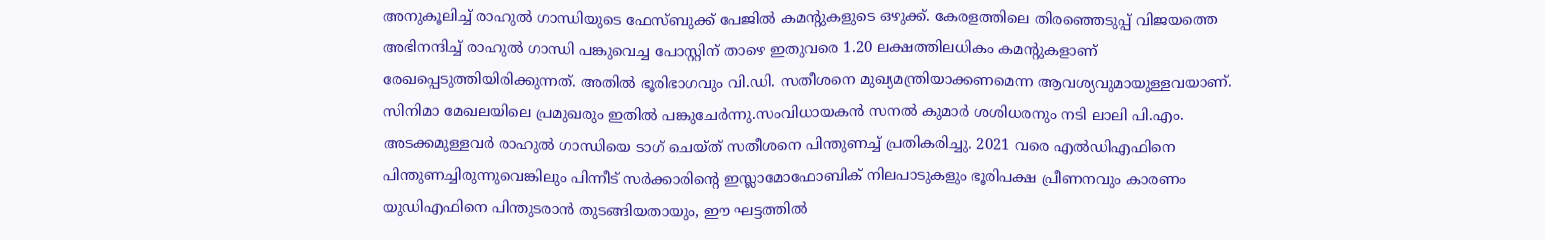അനുകൂലിച്ച് രാഹുൽ ഗാന്ധിയുടെ ഫേസ്ബുക്ക് പേജിൽ കമന്റുകളുടെ ഒഴുക്ക്. കേരളത്തിലെ തിരഞ്ഞെടുപ്പ് വിജയത്തെ അഭിനന്ദിച്ച് രാഹുൽ ഗാന്ധി പങ്കുവെച്ച പോസ്റ്റിന് താഴെ ഇതുവരെ 1.20 ലക്ഷത്തിലധികം കമന്റുകളാണ് രേഖപ്പെടുത്തിയിരിക്കുന്നത്. അതിൽ ഭൂരിഭാഗവും വി.ഡി. സതീശനെ മുഖ്യമന്ത്രിയാക്കണമെന്ന ആവശ്യവുമായുള്ളവയാണ്. സിനിമാ മേഖലയിലെ പ്രമുഖരും ഇതിൽ പങ്കുചേർന്നു.സംവിധായകൻ സനൽ കുമാർ ശശിധരനും നടി ലാലി പി.എം. അടക്കമുള്ളവർ രാഹുൽ ഗാന്ധിയെ ടാഗ് ചെയ്ത് സതീശനെ പിന്തുണച്ച് പ്രതികരിച്ചു. 2021 വരെ എൽഡിഎഫിനെ പിന്തുണച്ചിരുന്നുവെങ്കിലും പിന്നീട് സർക്കാരിന്റെ ഇസ്ലാമോഫോബിക് നിലപാടുകളും ഭൂരിപക്ഷ പ്രീണനവും കാരണം യുഡിഎഫിനെ പിന്തുടരാൻ തുടങ്ങിയതായും, ഈ ഘട്ടത്തിൽ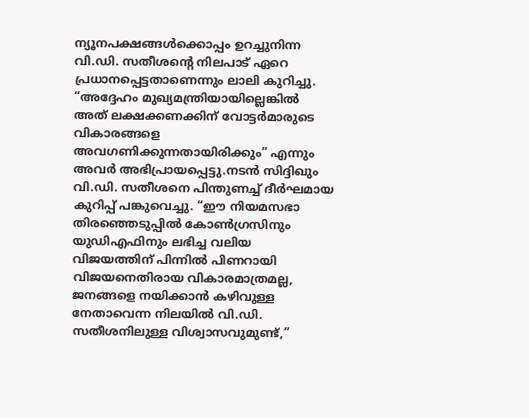ന്യൂനപക്ഷങ്ങൾക്കൊപ്പം ഉറച്ചുനിന്ന വി.ഡി. സതീശന്റെ നിലപാട് ഏറെ പ്രധാനപ്പെട്ടതാണെന്നും ലാലി കുറിച്ചു.
“അദ്ദേഹം മുഖ്യമന്ത്രിയായില്ലെങ്കിൽ അത് ലക്ഷക്കണക്കിന് വോട്ടർമാരുടെ വികാരങ്ങളെ അവഗണിക്കുന്നതായിരിക്കും” എന്നും അവർ അഭിപ്രായപ്പെട്ടു.നടൻ സിദ്ദിഖും വി.ഡി. സതീശനെ പിന്തുണച്ച് ദീർഘമായ കുറിപ്പ് പങ്കുവെച്ചു. “ഈ നിയമസഭാ തിരഞ്ഞെടുപ്പിൽ കോൺഗ്രസിനും യുഡിഎഫിനും ലഭിച്ച വലിയ വിജയത്തിന് പിന്നിൽ പിണറായി വിജയനെതിരായ വികാരമാത്രമല്ല, ജനങ്ങളെ നയിക്കാൻ കഴിവുള്ള നേതാവെന്ന നിലയിൽ വി.ഡി. സതീശനിലുള്ള വിശ്വാസവുമുണ്ട്,”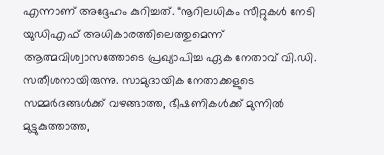എന്നാണ് അദ്ദേഹം കുറിച്ചത്. “നൂറിലധികം സീറ്റുകൾ നേടി യുഡിഎഫ് അധികാരത്തിലെത്തുമെന്ന് ആത്മവിശ്വാസത്തോടെ പ്രഖ്യാപിച്ച ഏക നേതാവ് വി.ഡി. സതീശനായിരുന്നു. സാമുദായിക നേതാക്കളുടെ സമ്മർദങ്ങൾക്ക് വഴങ്ങാത്ത, ഭീഷണികൾക്ക് മുന്നിൽ മുട്ടുകുത്താത്ത,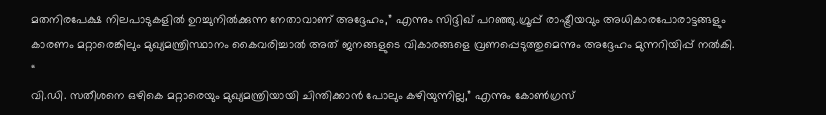മതനിരപേക്ഷ നിലപാടുകളിൽ ഉറച്ചുനിൽക്കുന്ന നേതാവാണ് അദ്ദേഹം,” എന്നും സിദ്ദിഖ് പറഞ്ഞു.ഗ്രൂപ്പ് രാഷ്ട്രീയവും അധികാരപോരാട്ടങ്ങളും കാരണം മറ്റാരെങ്കിലും മുഖ്യമന്ത്രിസ്ഥാനം കൈവരിച്ചാൽ അത് ജനങ്ങളുടെ വികാരങ്ങളെ വ്രണപ്പെടുത്തുമെന്നും അദ്ദേഹം മുന്നറിയിപ്പ് നൽകി. “
വി.ഡി. സതീശനെ ഒഴികെ മറ്റാരെയും മുഖ്യമന്ത്രിയായി ചിന്തിക്കാൻ പോലും കഴിയുന്നില്ല,” എന്നും കോൺഗ്രസ്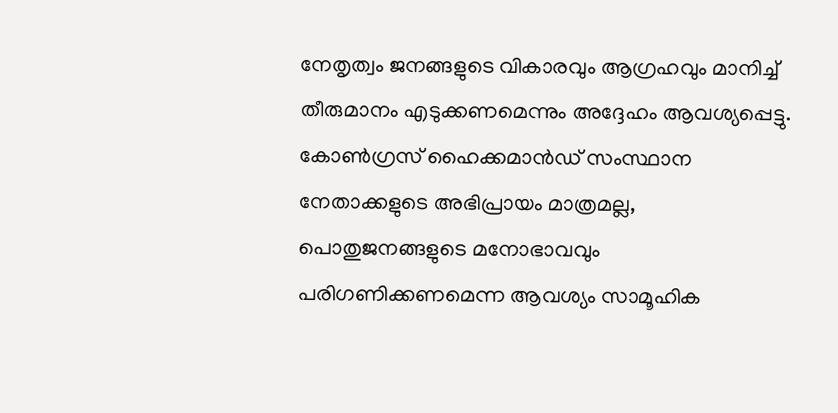നേതൃത്വം ജനങ്ങളുടെ വികാരവും ആഗ്രഹവും മാനിച്ച് തീരുമാനം എടുക്കണമെന്നും അദ്ദേഹം ആവശ്യപ്പെട്ടു. കോൺഗ്രസ് ഹൈക്കമാൻഡ് സംസ്ഥാന നേതാക്കളുടെ അഭിപ്രായം മാത്രമല്ല, പൊതുജനങ്ങളുടെ മനോഭാവവും പരിഗണിക്കണമെന്ന ആവശ്യം സാമൂഹിക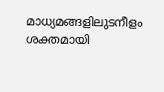മാധ്യമങ്ങളിലുടനീളം ശക്തമായി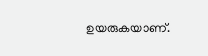ഉയരുകയാണ്.